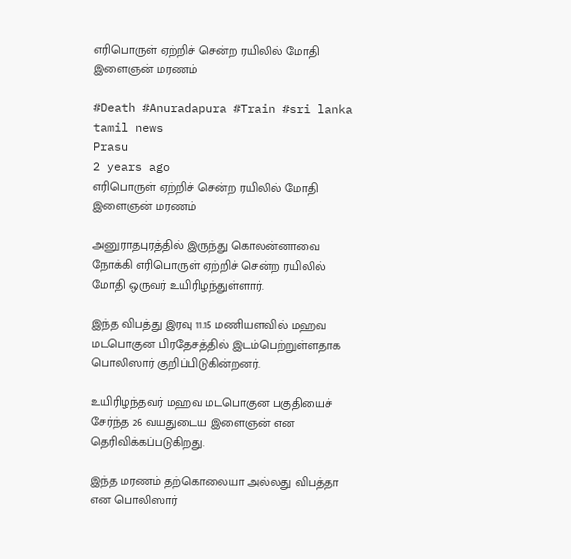எரிபொருள் ஏற்றிச் சென்ற ரயிலில் மோதி இளைஞன் மரணம்

#Death #Anuradapura #Train #sri lanka tamil news
Prasu
2 years ago
எரிபொருள் ஏற்றிச் சென்ற ரயிலில் மோதி இளைஞன் மரணம்

அனுராதபுரத்தில் இருந்து கொலன்னாவை நோக்கி எரிபொருள் ஏற்றிச் சென்ற ரயிலில் மோதி ஒருவர் உயிரிழந்துள்ளார்.

இந்த விபத்து இரவு 11.15 மணியளவில் மஹவ மடபொகுன பிரதேசத்தில் இடம்பெற்றுள்ளதாக பொலிஸார் குறிப்பிடுகின்றனர்.

உயிரிழந்தவர் மஹவ மடபொகுன பகுதியைச் சேர்ந்த 26 வயதுடைய இளைஞன் என தெரிவிக்கப்படுகிறது.

இந்த மரணம் தற்கொலையா அல்லது விபத்தா என பொலிஸார்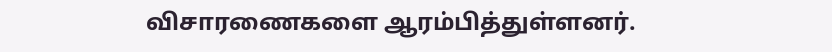விசாரணைகளை ஆரம்பித்துள்ளனர்.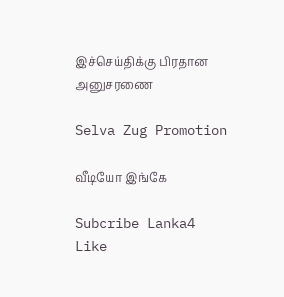இச்செய்திக்கு பிரதான அனுசரணை

Selva Zug Promotion

வீடியோ இங்கே

Subcribe Lanka4
Like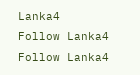Lanka4
Follow Lanka4
Follow Lanka4